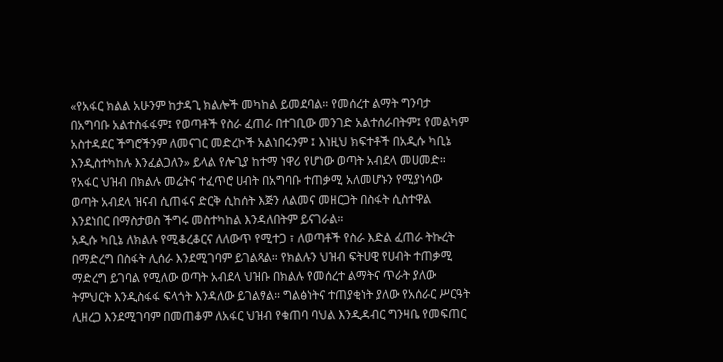«የአፋር ክልል አሁንም ከታዳጊ ክልሎች መካከል ይመደባል። የመሰረተ ልማት ግንባታ በአግባቡ አልተስፋፋም፤ የወጣቶች የስራ ፈጠራ በተገቢው መንገድ አልተሰራበትም፤ የመልካም አስተዳደር ችግሮችንም ለመናገር መድረኮች አልነበሩንም ፤ እነዚህ ክፍተቶች በአዲሱ ካቢኔ እንዲስተካከሉ እንፈልጋለን» ይላል የሎጊያ ከተማ ነዋሪ የሆነው ወጣት አብደላ መሀመድ።
የአፋር ህዝብ በክልሉ መሬትና ተፈጥሮ ሀብት በአግባቡ ተጠቃሚ አለመሆኑን የሚያነሳው ወጣት አብደላ ዝናብ ሲጠፋና ድርቅ ሲከሰት እጅን ለልመና መዘርጋት በስፋት ሲስተዋል እንደነበር በማስታወስ ችግሩ መስተካከል እንዳለበትም ይናገራል።
አዲሱ ካቢኔ ለክልሉ የሚቆረቆርና ለለውጥ የሚተጋ ፣ ለወጣቶች የስራ እድል ፈጠራ ትኩረት በማድረግ በስፋት ሊሰራ እንደሚገባም ይገልጻል። የክልሉን ህዝብ ፍትሀዊ የሀብት ተጠቃሚ ማድረግ ይገባል የሚለው ወጣት አብደላ ህዝቡ በክልሉ የመሰረተ ልማትና ጥራት ያለው ትምህርት እንዲስፋፋ ፍላጎት እንዳለው ይገልፃል። ግልፅነትና ተጠያቂነት ያለው የአሰራር ሥርዓት ሊዘረጋ እንደሚገባም በመጠቆም ለአፋር ህዝብ የቁጠባ ባህል እንዲዳብር ግንዛቤ የመፍጠር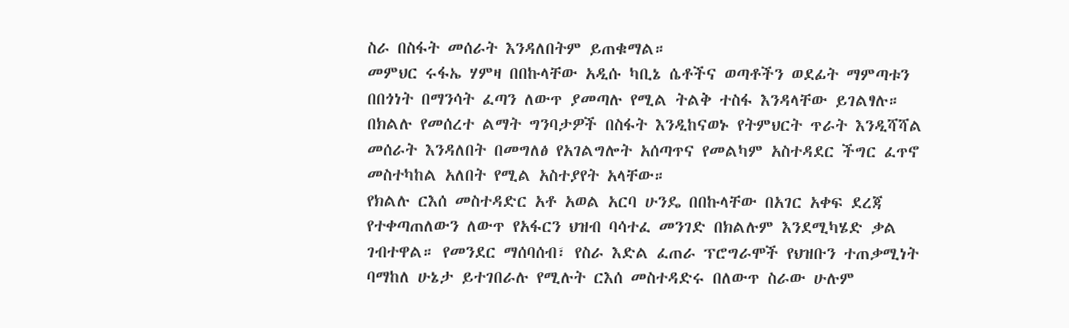ስራ በስፋት መሰራት እንዳለበትም ይጠቁማል።
መምህር ሩፋኤ ሃምዛ በበኩላቸው አዲሱ ካቢኔ ሴቶችና ወጣቶችን ወደፊት ማምጣቱን በበጎነት በማንሳት ፈጣን ለውጥ ያመጣሉ የሚል ትልቅ ተስፋ እንዳላቸው ይገልፃሉ። በክልሉ የመሰረተ ልማት ግንባታዎች በስፋት እንዲከናወኑ የትምህርት ጥራት እንዲሻሻል መሰራት እንዳለበት በመግለፅ የአገልግሎት አሰጣጥና የመልካም አስተዳደር ችግር ፈጥኖ መስተካከል አለበት የሚል አስተያየት አላቸው።
የክልሉ ርእሰ መስተዳድር አቶ አወል አርባ ሁንዴ በበኩላቸው በአገር አቀፍ ደረጃ የተቀጣጠለውን ለውጥ የአፋርን ህዝብ ባሳተፈ መንገድ በክልሉም እንደሚካሄድ ቃል ገብተዋል። የመንደር ማሰባሰብ፣ የስራ እድል ፈጠራ ፕሮግራሞች የህዝቡን ተጠቃሚነት ባማከለ ሁኔታ ይተገበራሉ የሚሉት ርእሰ መስተዳድሩ በለውጥ ስራው ሁሉም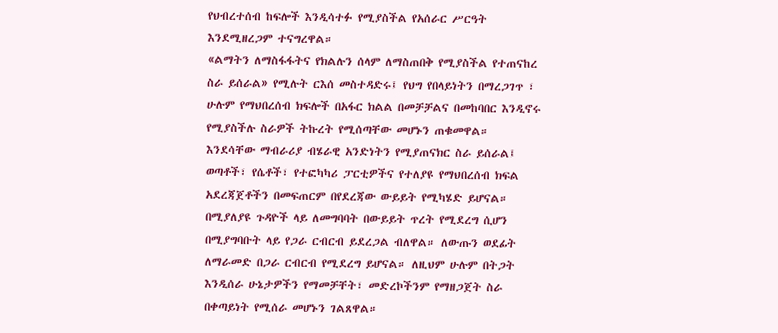የህብረተሰብ ከፍሎች እንዲሳተፉ የሚያስችል የአሰራር ሥርዓት እንደሚዘረጋም ተናግረዋል።
«ልማትን ለማስፋፋትና የክልሉን ሰላም ለማስጠበቅ የሚያስችል የተጠናከረ ስራ ይሰራል» የሚሉት ርእሰ መስተዳድሩ፤ የህግ የበላይነትን በማረጋገጥ ፣ ሁሉም የማህበረሰብ ክፍሎች በአፋር ክልል በመቻቻልና በመከባበር እንዲኖሩ የሚያስችሉ ስራዎች ትኩረት የሚሰጣቸው መሆኑን ጠቁመዋል።
እንደሳቸው ማብራሪያ ብሄራዊ አንድነትን የሚያጠናክር ስራ ይሰራል፤ ወጣቶች፣ የሴቶች፣ የተፎካካሪ ፓርቲዎችና የተለያዩ የማህበረሰብ ክፍል አደረጃጀቶችን በመፍጠርም በየደረጃው ውይይት የሚካሄድ ይሆናል። በሚያለያዩ ጉዳዮች ላይ ለመግባባት በውይይት ጥረት የሚደረግ ሲሆን በሚያግባቡት ላይ የጋራ ርብርብ ይደረጋል ብለዋል። ለውጡን ወደፊት ለማራመድ በጋራ ርብርብ የሚደረግ ይሆናል። ለዚህም ሁሉም በትጋት እንዲሰራ ሁኔታዎችን የማመቻቸት፣ መድረኮችንም የማዘጋጀት ስራ በቀጣይነት የሚሰራ መሆኑን ገልጸዋል።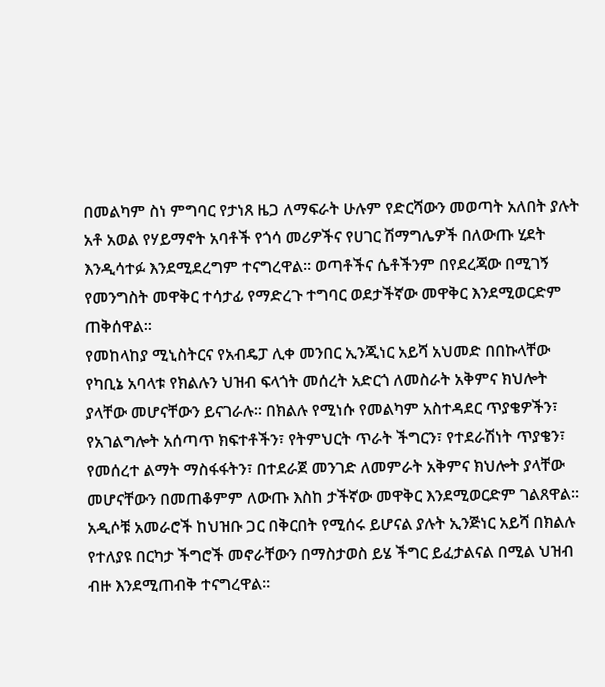በመልካም ስነ ምግባር የታነጸ ዜጋ ለማፍራት ሁሉም የድርሻውን መወጣት አለበት ያሉት አቶ አወል የሃይማኖት አባቶች የጎሳ መሪዎችና የሀገር ሽማግሌዎች በለውጡ ሂደት እንዲሳተፉ እንደሚደረግም ተናግረዋል። ወጣቶችና ሴቶችንም በየደረጃው በሚገኝ የመንግስት መዋቅር ተሳታፊ የማድረጉ ተግባር ወደታችኛው መዋቅር እንደሚወርድም ጠቅሰዋል።
የመከላከያ ሚኒስትርና የአብዴፓ ሊቀ መንበር ኢንጂነር አይሻ አህመድ በበኩላቸው የካቢኔ አባላቱ የክልሉን ህዝብ ፍላጎት መሰረት አድርጎ ለመስራት አቅምና ክህሎት ያላቸው መሆናቸውን ይናገራሉ። በክልሉ የሚነሱ የመልካም አስተዳደር ጥያቄዎችን፣ የአገልግሎት አሰጣጥ ክፍተቶችን፣ የትምህርት ጥራት ችግርን፣ የተደራሽነት ጥያቄን፣ የመሰረተ ልማት ማስፋፋትን፣ በተደራጀ መንገድ ለመምራት አቅምና ክህሎት ያላቸው መሆናቸውን በመጠቆምም ለውጡ እስከ ታችኛው መዋቅር እንደሚወርድም ገልጸዋል።
አዲሶቹ አመራሮች ከህዝቡ ጋር በቅርበት የሚሰሩ ይሆናል ያሉት ኢንጅነር አይሻ በክልሉ የተለያዩ በርካታ ችግሮች መኖራቸውን በማስታወስ ይሄ ችግር ይፈታልናል በሚል ህዝብ ብዙ እንደሚጠብቅ ተናግረዋል።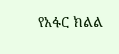የአፋር ክልል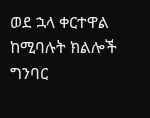ወደ ኋላ ቀርተዋል ከሚባሉት ክልሎች ግንባር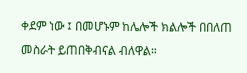ቀደም ነው ፤ በመሆኑም ከሌሎች ክልሎች በበለጠ መስራት ይጠበቅብናል ብለዋል።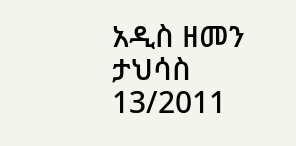አዲስ ዘመን ታህሳስ 13/2011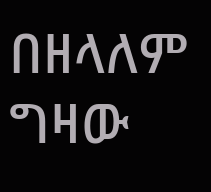በዘላለም ግዛው